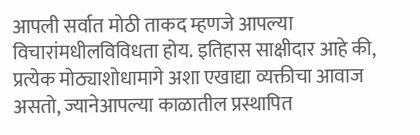आपली सर्वात मोठी ताकद म्हणजे आपल्या विचारांमधीलविविधता होय. इतिहास साक्षीदार आहे की, प्रत्येक मोठ्याशोधामागे अशा एखाद्या व्यक्तीचा आवाज असतो, ज्यानेआपल्या काळातील प्रस्थापित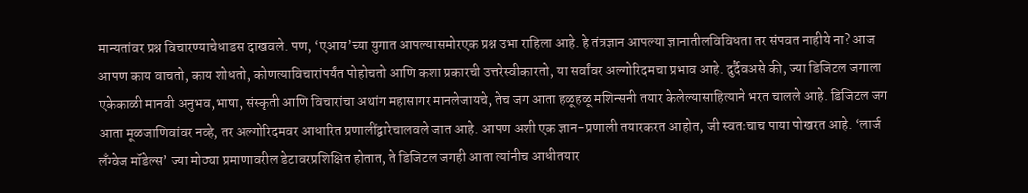मान्यतांवर प्रश्न विचारण्याचेधाडस दाखवले. पण, ‘एआय’च्या युगात आपल्यासमोरएक प्रश्न उभा राहिला आहे. हे तंत्रज्ञान आपल्या ज्ञानातीलविविधता तर संपवत नाहीये ना? आज आपण काय वाचतो, काय शोधतो, कोणत्याविचारांपर्यंत पोहोचतो आणि कशा प्रकारची उत्तरेस्वीकारतो, या सर्वांवर अल्गोरिदमचा प्रभाव आहे. दुर्दैवअसे की, ज्या डिजिटल जगाला एकेकाळी मानवी अनुभव,भाषा, संस्कृती आणि विचारांचा अथांग महासागर मानलेजायचे, तेच जग आता हळूहळू मशिन्सनी तयार केलेल्यासाहित्याने भरत चालले आहे. डिजिटल जग आता मूळजाणिवांवर नव्हे, तर अल्गोरिदमवर आधारित प्रणालींद्वारेचालवले जात आहे. आपण अशी एक ज्ञान-प्रणाली तयारकरत आहोत, जी स्वतःचाच पाया पोखरत आहे. ‘लार्ज लँग्वेज मॉडेल्स’ ज्या मोठ्या प्रमाणावरील डेटावरप्रशिक्षित होतात, ते डिजिटल जगही आता त्यांनीच आधीतयार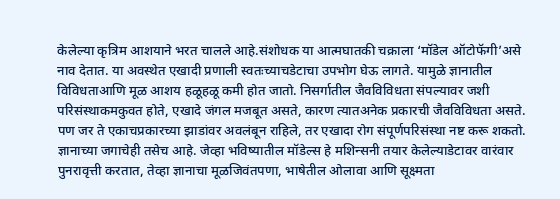केलेल्या कृत्रिम आशयाने भरत चालले आहे.संशोधक या आत्मघातकी चक्राला ‘मॉडेल ऑटोफॅगी’असे नाव देतात. या अवस्थेत एखादी प्रणाली स्वतःच्याचडेटाचा उपभोग घेऊ लागते. यामुळे ज्ञानातील विविधताआणि मूळ आशय हळूहळू कमी होत जातो. निसर्गातील जैवविविधता संपल्यावर जशी परिसंस्थाकमकुवत होते, एखादे जंगल मजबूत असते, कारण त्यातअनेक प्रकारची जैवविविधता असते. पण जर ते एकाचप्रकारच्या झाडांवर अवलंबून राहिले, तर एखादा रोग संपूर्णपरिसंस्था नष्ट करू शकतो. ज्ञानाच्या जगाचेही तसेच आहे. जेव्हा भविष्यातील मॉडेल्स हे मशिन्सनी तयार केलेल्याडेटावर वारंवार पुनरावृत्ती करतात, तेव्हा ज्ञानाचा मूळजिवंतपणा, भाषेतील ओलावा आणि सूक्ष्मता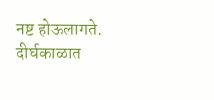नष्ट होऊलागते. दीर्घकाळात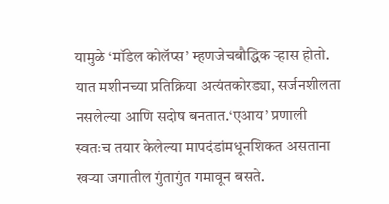यामुळे ‘मॉडेल कोलॅप्स’ म्हणजेचबौद्धिक ऱ्हास होतो. यात मशीनच्या प्रतिक्रिया अत्यंतकोरड्या, सर्जनशीलता नसलेल्या आणि सदोष बनतात.‘एआय’ प्रणाली स्वतःच तयार केलेल्या मापदंडांमधूनशिकत असताना खऱ्या जगातील गुंतागुंत गमावून बसते.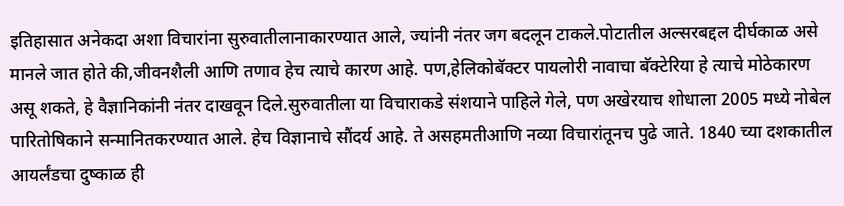इतिहासात अनेकदा अशा विचारांना सुरुवातीलानाकारण्यात आले, ज्यांनी नंतर जग बदलून टाकले.पोटातील अल्सरबद्दल दीर्घकाळ असे मानले जात होते की,जीवनशैली आणि तणाव हेच त्याचे कारण आहे. पण,हेलिकोबॅक्टर पायलोरी नावाचा बॅक्टेरिया हे त्याचे मोठेकारण असू शकते, हे वैज्ञानिकांनी नंतर दाखवून दिले.सुरुवातीला या विचाराकडे संशयाने पाहिले गेले, पण अखेरयाच शोधाला 2005 मध्ये नोबेल पारितोषिकाने सन्मानितकरण्यात आले. हेच विज्ञानाचे सौंदर्य आहे. ते असहमतीआणि नव्या विचारांतूनच पुढे जाते. 1840 च्या दशकातील आयर्लंडचा दुष्काळ ही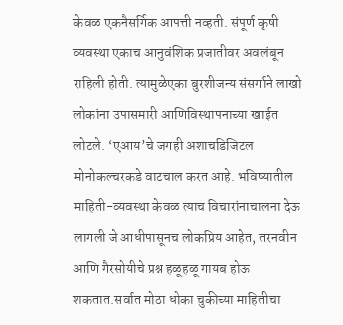केवळ एकनैसर्गिक आपत्ती नव्हती. संपूर्ण कृषी व्यवस्था एकाच आनुवंशिक प्रजातीवर अवलंबून राहिली होती. त्यामुळेएका बुरशीजन्य संसर्गाने लाखो लोकांना उपासमारी आणिविस्थापनाच्या खाईत लोटले. ‘एआय’चे जगही अशाचडिजिटल मोनोकल्चरकडे वाटचाल करत आहे. भविष्यातील माहिती-व्यवस्था केवळ त्याच विचारांनाचालना देऊ लागली जे आधीपासूनच लोकप्रिय आहेत, तरनवीन आणि गैरसोयीचे प्रश्न हळूहळू गायब होऊ शकतात.सर्वात मोठा धोका चुकीच्या माहितीचा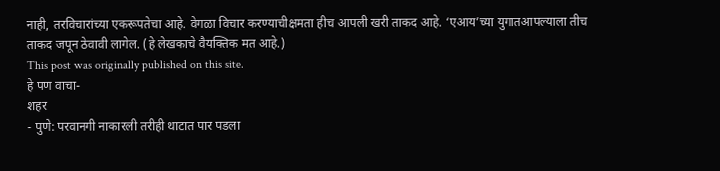नाही, तरविचारांच्या एकरूपतेचा आहे. वेगळा विचार करण्याचीक्षमता हीच आपली खरी ताकद आहे. ‘एआय’च्या युगातआपल्याला तीच ताकद जपून ठेवावी लागेल. (हे लेखकाचे वैयक्तिक मत आहे.)
This post was originally published on this site.
हे पण वाचा-
शहर
- पुणे: परवानगी नाकारली तरीही थाटात पार पडला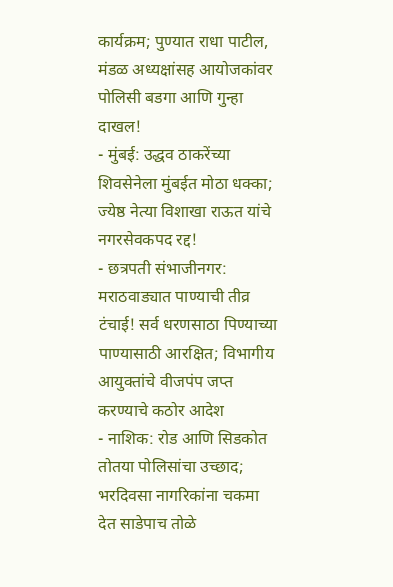कार्यक्रम; पुण्यात राधा पाटील, मंडळ अध्यक्षांसह आयोजकांवर पोलिसी बडगा आणि गुन्हा दाखल!
- मुंबई: उद्धव ठाकरेंच्या शिवसेनेला मुंबईत मोठा धक्का; ज्येष्ठ नेत्या विशाखा राऊत यांचे नगरसेवकपद रद्द!
- छत्रपती संभाजीनगर: मराठवाड्यात पाण्याची तीव्र टंचाई! सर्व धरणसाठा पिण्याच्या पाण्यासाठी आरक्षित; विभागीय आयुक्तांचे वीजपंप जप्त करण्याचे कठोर आदेश
- नाशिक: रोड आणि सिडकोत तोतया पोलिसांचा उच्छाद; भरदिवसा नागरिकांना चकमा देत साडेपाच तोळे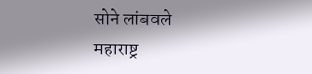सोने लांबवले
महाराष्ट्र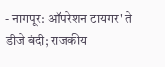- नागपूर: ऑपरेशन टायगर' ते डीजे बंदी; राजकीय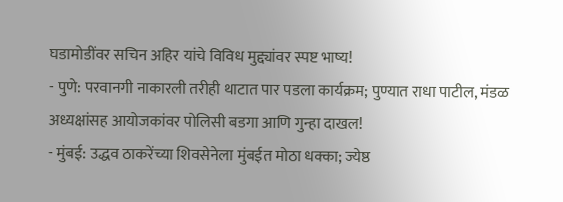घडामोडींवर सचिन अहिर यांचे विविध मुद्द्यांवर स्पष्ट भाष्य!
- पुणे: परवानगी नाकारली तरीही थाटात पार पडला कार्यक्रम; पुण्यात राधा पाटील, मंडळ अध्यक्षांसह आयोजकांवर पोलिसी बडगा आणि गुन्हा दाखल!
- मुंबई: उद्धव ठाकरेंच्या शिवसेनेला मुंबईत मोठा धक्का; ज्येष्ठ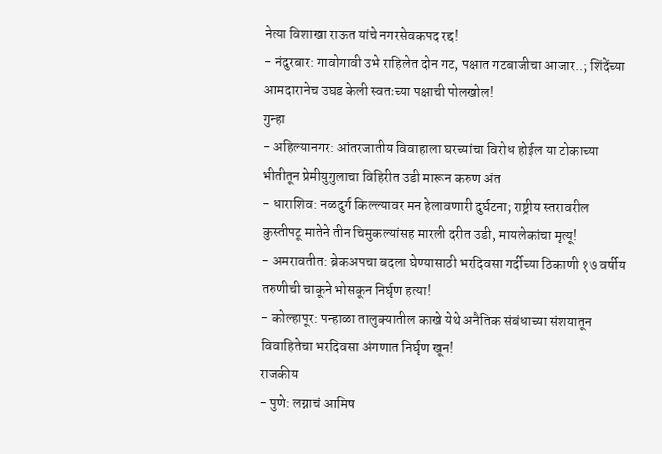नेत्या विशाखा राऊत यांचे नगरसेवकपद रद्द!
- नंदुरबार: गावोगावी उभे राहिलेत दोन गट, पक्षात गटबाजीचा आजार..; शिंदेंच्या आमदारानेच उघड केली स्वतःच्या पक्षाची पोलखोल!
गुन्हा
- अहिल्यानगर: आंतरजातीय विवाहाला घरच्यांचा विरोध होईल या टोकाच्या भीतीतून प्रेमीयुगुलाचा विहिरीत उडी मारून करुण अंत
- धाराशिव: नळदुर्ग किल्ल्यावर मन हेलावणारी दुर्घटना; राष्ट्रीय स्तरावरील कुस्तीपटू मातेने तीन चिमुकल्यांसह मारली दरीत उडी, मायलेकांचा मृत्यू!
- अमरावतीत: ब्रेकअपचा बदला घेण्यासाठी भरदिवसा गर्दीच्या ठिकाणी १७ वर्षीय तरुणीची चाकूने भोसकून निर्घृण हत्या!
- कोल्हापूर: पन्हाळा तालुक्यातील काखे येथे अनैतिक संबंधाच्या संशयातून विवाहितेचा भरदिवसा अंगणात निर्घृण खून!
राजकीय
- पुणे: लग्नाचं आमिष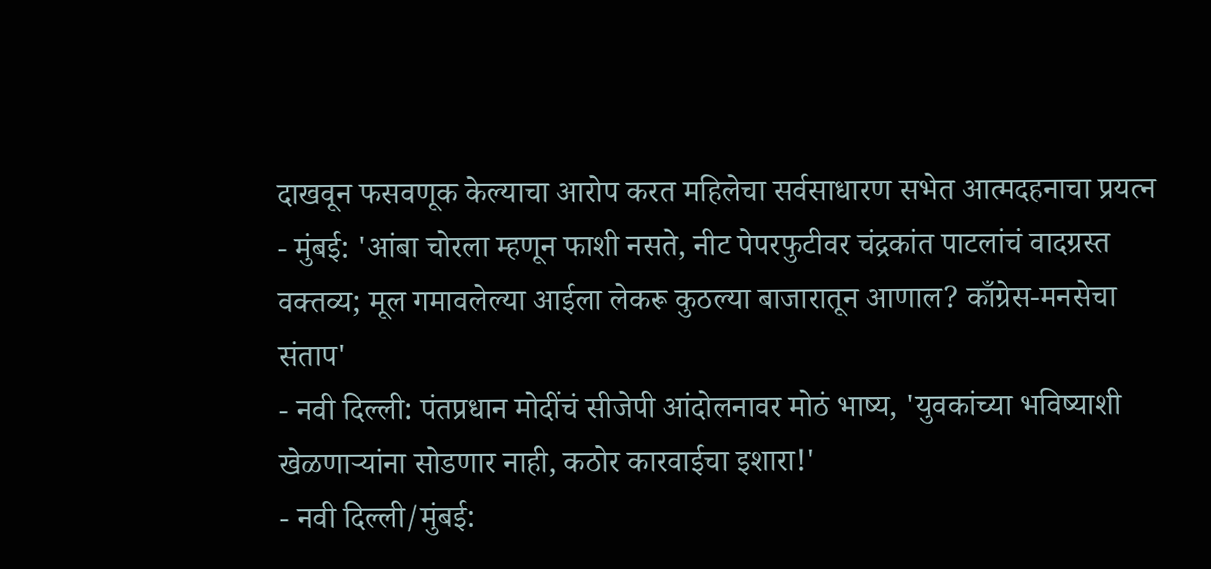दाखवून फसवणूक केल्याचा आरोप करत महिलेचा सर्वसाधारण सभेत आत्मदहनाचा प्रयत्न
- मुंबई: 'आंबा चोरला म्हणून फाशी नसते, नीट पेपरफुटीवर चंद्रकांत पाटलांचं वादग्रस्त वक्तव्य; मूल गमावलेल्या आईला लेकरू कुठल्या बाजारातून आणाल? काँग्रेस-मनसेचा संताप'
- नवी दिल्ली: पंतप्रधान मोदींचं सीजेपी आंदोलनावर मोठं भाष्य, 'युवकांच्या भविष्याशी खेळणाऱ्यांना सोडणार नाही, कठोर कारवाईचा इशारा!'
- नवी दिल्ली/मुंबई: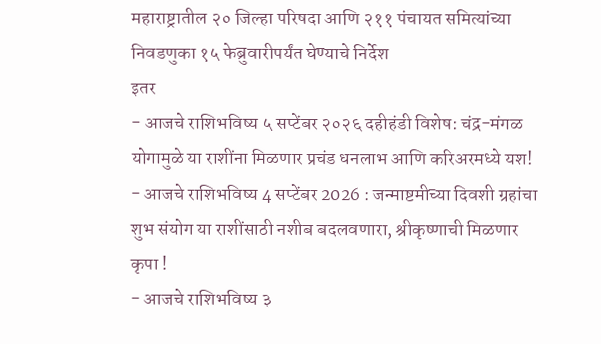महाराष्ट्रातील २० जिल्हा परिषदा आणि २११ पंचायत समित्यांच्या निवडणुका १५ फेब्रुवारीपर्यंत घेण्याचे निर्देश
इतर
- आजचे राशिभविष्य ५ सप्टेंबर २०२६ दहीहंडी विशेष: चंद्र-मंगळ योगामुळे या राशींना मिळणार प्रचंड धनलाभ आणि करिअरमध्ये यश!
- आजचे राशिभविष्य 4 सप्टेंबर 2026 : जन्माष्टमीच्या दिवशी ग्रहांचा शुभ संयोग या राशींसाठी नशीब बदलवणारा, श्रीकृष्णाची मिळणार कृपा !
- आजचे राशिभविष्य ३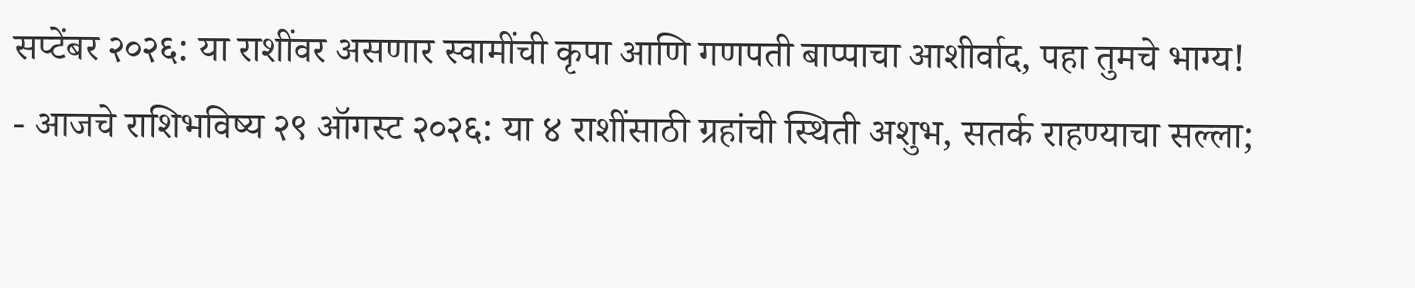सप्टेंबर २०२६: या राशींवर असणार स्वामींची कृपा आणि गणपती बाप्पाचा आशीर्वाद, पहा तुमचे भाग्य!
- आजचे राशिभविष्य २९ ऑगस्ट २०२६: या ४ राशींसाठी ग्रहांची स्थिती अशुभ, सतर्क राहण्याचा सल्ला;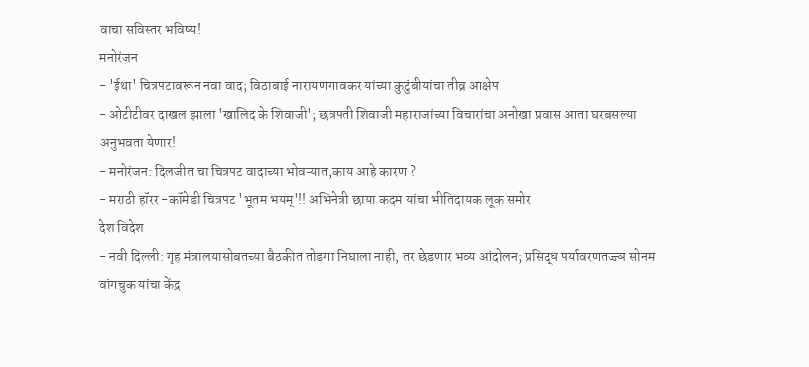वाचा सविस्तर भविष्य!
मनोरंजन
- 'ईथा' चित्रपटावरून नवा वाद; विठाबाई नारायणगावकर यांच्या कुटुंबीयांचा तीव्र आक्षेप
- ओटीटीवर दाखल झाला 'खालिद के शिवाजी'; छत्रपती शिवाजी महाराजांच्या विचारांचा अनोखा प्रवास आता घरबसल्या अनुभवता येणार!
- मनोरंजन: दिलजीत चा चित्रपट वादाच्या भोवऱ्यात,काय आहे कारण ?
- मराठी हॉरर -कॉमेडी चित्रपट 'भूतम भयम्'!! अभिनेत्री छाया कदम यांचा भीतिदायक लूक समोर
देश विदेश
- नवी दिल्ली: गृह मंत्रालयासोबतच्या बैठकीत तोडगा निघाला नाही, तर छेडणार भव्य आंदोलन; प्रसिद्ध पर्यावरणतज्ज्ञ सोनम वांगचुक यांचा केंद्र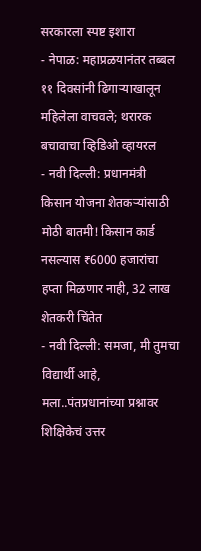सरकारला स्पष्ट इशारा
- नेपाळ: महाप्रळयानंतर तब्बल ११ दिवसांनी ढिगाऱ्याखालून महिलेला वाचवले; थरारक बचावाचा व्हिडिओ व्हायरल
- नवी दिल्ली: प्रधानमंत्री किसान योजना शेतकऱ्यांसाठी मोठी बातमी! किसान कार्ड नसल्यास ₹6000 हजारांचा हप्ता मिळणार नाही, 32 लाख शेतकरी चिंतेत
- नवी दिल्ली: समजा, मी तुमचा विद्यार्थी आहे, मला..पंतप्रधानांच्या प्रश्नावर शिक्षिकेचं उत्तर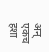अन् एकच हशा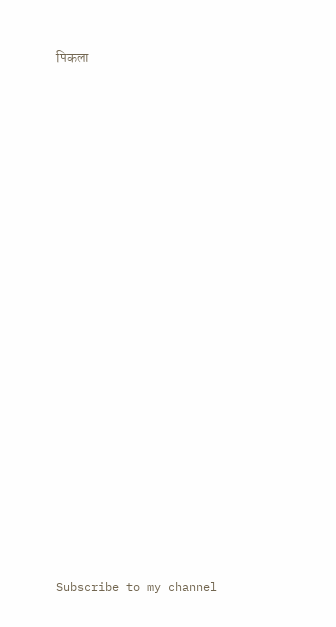पिकला


























Subscribe to my channel